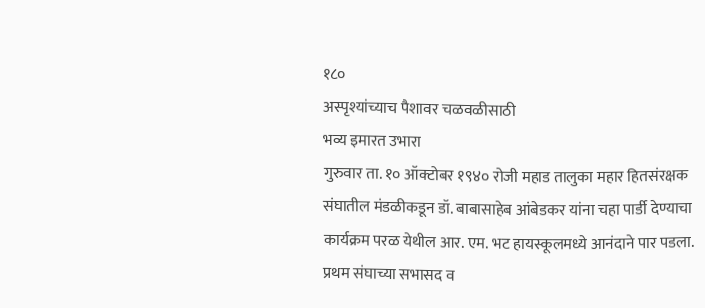१८०
अस्पृश्यांच्याच पैशावर चळवळीसाठी
भव्य इमारत उभारा
गुरुवार ता. १० ऑक्टोबर १९४० रोजी महाड तालुका महार हितसंरक्षक
संघातील मंडळीकडून डॉ. बाबासाहेब आंबेडकर यांना चहा पार्डी देण्याचा
कार्यक्रम परळ येथील आर. एम. भट हायस्कूलमध्ये आनंदाने पार पडला.
प्रथम संघाच्या सभासद व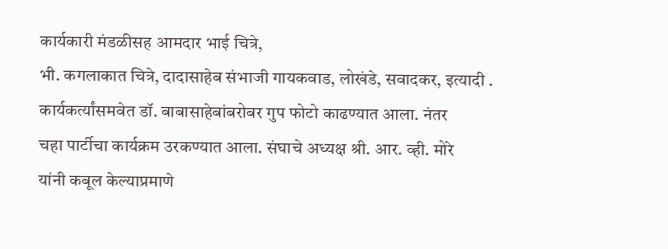कार्यकारी मंडळीसह आमदार भाई चित्रे,
भी. कगलाकात चित्रे, दादासाहेब संभाजी गायकवाड, लोखंडे, सवादकर, इत्यादी .
कार्यकर्त्यांसमवेत डॉ. बाबासाहेबांबरोबर गुप फोटो काढण्यात आला. नंतर
चहा पार्टीचा कार्यक्रम उरकण्यात आला. संघाचे अध्यक्ष श्री. आर. व्ही. मोरे
यांनी कबूल केल्याप्रमाणे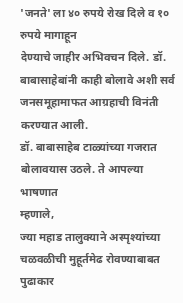'जनते' ला ४० रुपये रोख दिले व १० रुपये मागाहून
देण्याचे जाहीर अभिवचन दिले. डॉ. बाबासाहेबांनी काही बोलावे अशी सर्व
जनसमूहामाफत आग्रहाची विनंती करण्यात आली.
डॉ. बाबासाहेब टाळ्यांच्या गजरात बोलावयास उठले. ते आपल्या भाषणात
म्हणाले,
ज्या महाड तालुक्याने अस्पृश्यांच्या चळवळीची मुहूर्तमेढ रोवण्याबाबत पुढाकार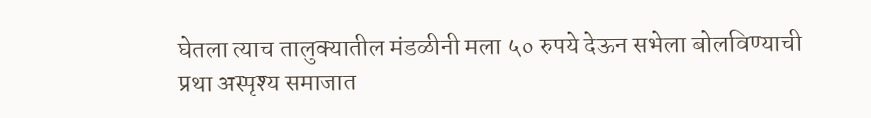घेतला त्याच तालुक्यातील मंडळीनी मला ५० रुपये देऊन सभेला बोलविण्याची
प्रथा अस्पृश्य समाजात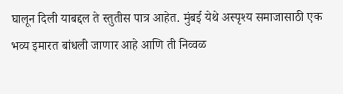घालून दिली याबद्दल ते स्तुतीस पात्र आहेत. मुंबई येथे अस्पृश्य समाजासाठी एक भव्य इमारत बांधली जाणार आहे आणि ती निव्वळ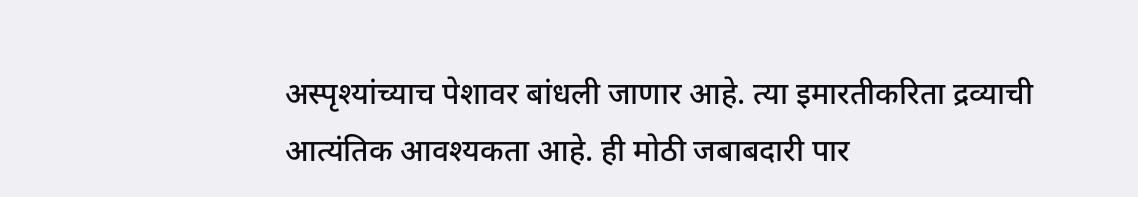अस्पृश्यांच्याच पेशावर बांधली जाणार आहे. त्या इमारतीकरिता द्रव्याची आत्यंतिक आवश्यकता आहे. ही मोठी जबाबदारी पार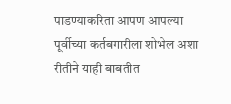पाडण्याकरिता आपण आपल्या पूर्वीच्या कर्तबगारीला शोभेल अशा रीतीने याही बाबतीत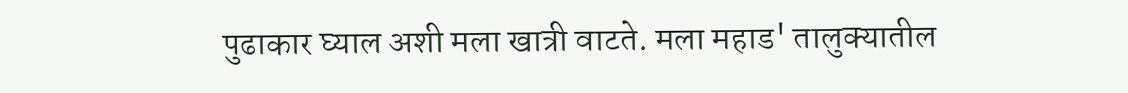पुढाकार घ्याल अशी मला खात्री वाटते. मला महाड' तालुक्यातील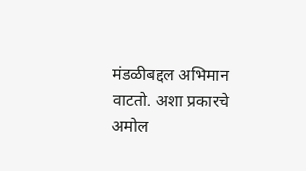मंडळीबद्दल अभिमान वाटतो. अशा प्रकारचे अमोल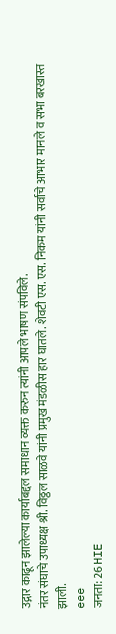उद्गार काढून झालेल्या कार्याबद्दल समाधान व्यक्त करुन त्यांनी आपले भाषण संपविले.
नंतर संघाचे उपाध्यक्ष श्री. विठ्ठल साळवे यांनी प्रमुख मंडळीस हार घातले. शेवटी एस. एस. निकम यांनी सर्वाचे आभार मानले व सभा बरखास्त झाली.
eee
जनता: 26 HIE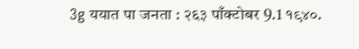3g ययात पा जनता : २६३ पाँक्टोबर 9.1 १९४०.